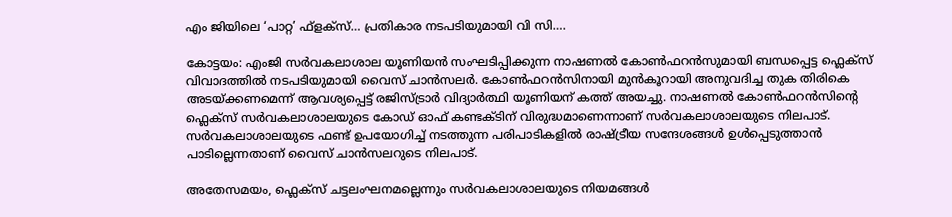എം ജിയിലെ ‘പാറ്റ’ ഫ്‌ളക്‌സ്… പ്രതികാര നടപടിയുമായി വി സി….

കോട്ടയം: എംജി സർവകലാശാല യൂണിയൻ സംഘടിപ്പിക്കുന്ന നാഷണൽ കോൺഫറൻസുമായി ബന്ധപ്പെട്ട ഫ്ലെക്സ് വിവാദത്തിൽ നടപടിയുമായി വൈസ് ചാൻസലർ. കോൺഫറൻസിനായി മുൻകൂറായി അനുവദിച്ച തുക തിരികെ അടയ്ക്കണമെന്ന് ആവശ്യപ്പെട്ട് രജിസ്ട്രാർ വിദ്യാർത്ഥി യൂണിയന് കത്ത് അയച്ചു. നാഷണൽ കോൺഫറൻസിന്റെ ഫ്ലെക്സ് സർവകലാശാലയുടെ കോഡ് ഓഫ് കണ്ടക്ടിന് വിരുദ്ധമാണെന്നാണ് സർവകലാശാലയുടെ നിലപാട്. സർവകലാശാലയുടെ ഫണ്ട് ഉപയോഗിച്ച് നടത്തുന്ന പരിപാടികളിൽ രാഷ്ട്രീയ സന്ദേശങ്ങൾ ഉൾപ്പെടുത്താൻ പാടില്ലെന്നതാണ് വൈസ് ചാൻസലറുടെ നിലപാട്.

അതേസമയം, ഫ്ലെക്സ് ചട്ടലംഘനമല്ലെന്നും സർവകലാശാലയുടെ നിയമങ്ങൾ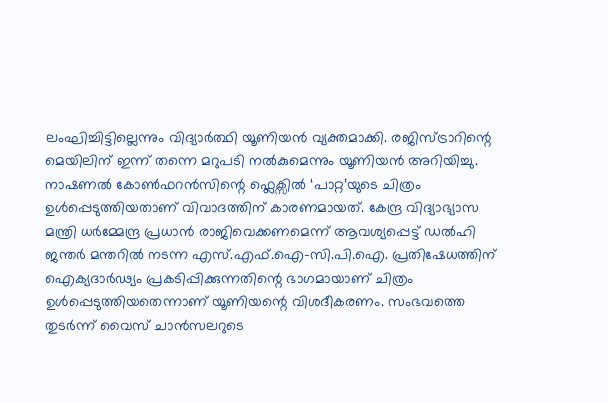ലംഘിച്ചിട്ടില്ലെന്നും വിദ്യാർത്ഥി യൂണിയൻ വ്യക്തമാക്കി. രജിസ്ട്രാറിന്റെ മെയിലിന് ഇന്ന് തന്നെ മറുപടി നൽകുമെന്നും യൂണിയൻ അറിയിച്ചു. നാഷണൽ കോൺഫറൻസിന്റെ ഫ്ലെക്സിൽ ‘പാറ്റ’യുടെ ചിത്രം ഉൾപ്പെടുത്തിയതാണ് വിവാദത്തിന് കാരണമായത്. കേന്ദ്ര വിദ്യാഭ്യാസ മന്ത്രി ധർമ്മേന്ദ്ര പ്രധാൻ രാജിവെക്കണമെന്ന് ആവശ്യപ്പെട്ട് ഡൽഹി ജന്തർ മന്തറിൽ നടന്ന എസ്.എഫ്.ഐ–സി.പി.ഐ. പ്രതിഷേധത്തിന് ഐക്യദാർഢ്യം പ്രകടിപ്പിക്കുന്നതിന്റെ ഭാഗമായാണ് ചിത്രം ഉൾപ്പെടുത്തിയതെന്നാണ് യൂണിയന്റെ വിശദീകരണം. സംഭവത്തെ തുടർന്ന് വൈസ് ചാൻസലറുടെ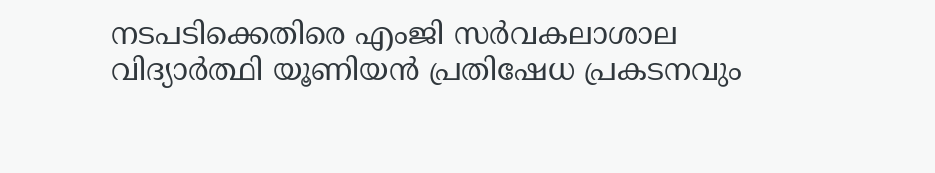നടപടിക്കെതിരെ എംജി സർവകലാശാല വിദ്യാർത്ഥി യൂണിയൻ പ്രതിഷേധ പ്രകടനവും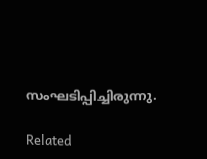സംഘടിപ്പിച്ചിരുന്നു.

Related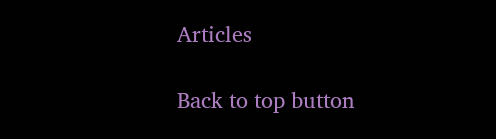Articles

Back to top button